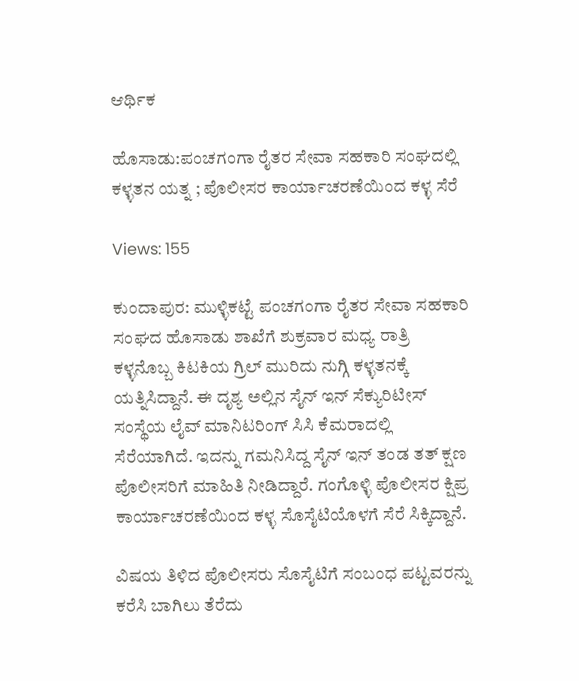ಆರ್ಥಿಕ

ಹೊಸಾಡು:ಪಂಚಗಂಗಾ ರೈತರ ಸೇವಾ ಸಹಕಾರಿ ಸಂಘದಲ್ಲಿ ಕಳ್ಳತನ ಯತ್ನ ; ಪೊಲೀಸರ ಕಾರ್ಯಾಚರಣೆಯಿಂದ ಕಳ್ಳ ಸೆರೆ

Views: 155

ಕುಂದಾಪುರ: ಮುಳ್ಳಿಕಟ್ಟೆ ಪಂಚಗಂಗಾ ರೈತರ ಸೇವಾ ಸಹಕಾರಿ ಸಂಘದ ಹೊಸಾಡು ಶಾಖೆಗೆ ಶುಕ್ರವಾರ ಮಧ್ಯ ರಾತ್ರಿ ಕಳ್ಳನೊಬ್ಬ ಕಿಟಕಿಯ ಗ್ರಿಲ್‌ ಮುರಿದು ನುಗ್ಗಿ ಕಳ್ಳತನಕ್ಕೆ ಯತ್ನಿಸಿದ್ದಾನೆ. ಈ ದೃಶ್ಯ ಅಲ್ಲಿನ ಸೈನ್‌ ಇನ್‌ ಸೆಕ್ಯುರಿಟೀಸ್‌ ಸಂಸ್ಥೆಯ ಲೈವ್‌ ಮಾನಿಟರಿಂಗ್‌ ಸಿಸಿ ಕೆಮರಾದಲ್ಲಿ ಸೆರೆಯಾಗಿದೆ. ಇದನ್ನು ಗಮನಿಸಿದ್ದ ಸೈನ್‌ ಇನ್‌ ತಂಡ ತತ್‌ ಕ್ಷಣ ಪೊಲೀಸರಿಗೆ ಮಾಹಿತಿ ನೀಡಿದ್ದಾರೆ. ಗಂಗೊಳ್ಳಿ ಪೊಲೀಸರ ಕ್ಷಿಪ್ರ ಕಾರ್ಯಾಚರಣೆಯಿಂದ ಕಳ್ಳ ಸೊಸೈಟಿಯೊಳಗೆ ಸೆರೆ ಸಿಕ್ಕಿದ್ದಾನೆ.

ವಿಷಯ ತಿಳಿದ ಪೊಲೀಸರು ಸೊಸೈಟಿಗೆ ಸಂಬಂಧ ಪಟ್ಟವರನ್ನು ಕರೆಸಿ ಬಾಗಿಲು ತೆರೆದು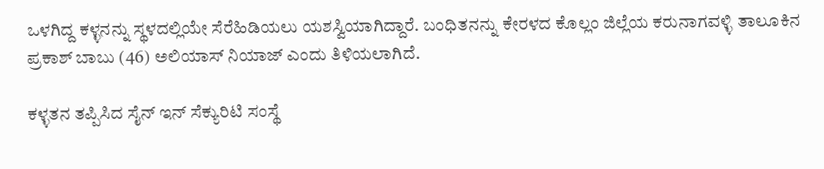ಒಳಗಿದ್ದ ಕಳ್ಳನನ್ನು ಸ್ಥಳದಲ್ಲಿಯೇ ಸೆರೆಹಿಡಿಯಲು ಯಶಸ್ವಿಯಾಗಿದ್ದಾರೆ. ಬಂಧಿತನನ್ನು ಕೇರಳದ ಕೊಲ್ಲಂ ಜಿಲ್ಲೆಯ ಕರುನಾಗವಳ್ಳಿ ತಾಲೂಕಿನ ಪ್ರಕಾಶ್‌ ಬಾಬು (46) ಅಲಿಯಾಸ್‌ ನಿಯಾಜ್‌ ಎಂದು ತಿಳಿಯಲಾಗಿದೆ.

ಕಳ್ಳತನ ತಪ್ಪಿಸಿದ ಸೈನ್‌ ಇನ್‌ ಸೆಕ್ಯುರಿಟಿ ಸಂಸ್ಥೆ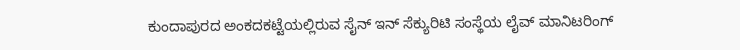ಕುಂದಾಪುರದ ಅಂಕದಕಟ್ಟೆಯಲ್ಲಿರುವ ಸೈನ್‌ ಇನ್‌ ಸೆಕ್ಯುರಿಟಿ ಸಂಸ್ಥೆಯ ಲೈವ್‌ ಮಾನಿಟರಿಂಗ್‌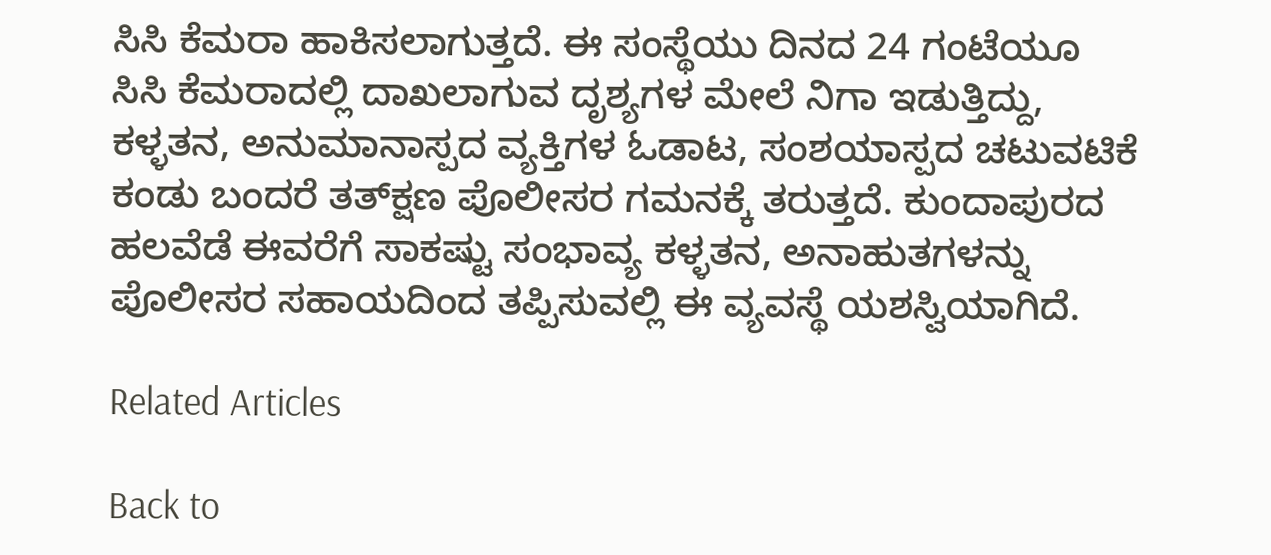ಸಿಸಿ ಕೆಮರಾ ಹಾಕಿಸಲಾಗುತ್ತದೆ. ಈ ಸಂಸ್ಥೆಯು ದಿನದ 24 ಗಂಟೆಯೂ ಸಿಸಿ ಕೆಮರಾದಲ್ಲಿ ದಾಖಲಾಗುವ ದೃಶ್ಯಗಳ ಮೇಲೆ ನಿಗಾ ಇಡುತ್ತಿದ್ದು, ಕಳ್ಳತನ, ಅನುಮಾನಾಸ್ಪದ ವ್ಯಕ್ತಿಗಳ ಓಡಾಟ, ಸಂಶಯಾಸ್ಪದ ಚಟುವಟಿಕೆ ಕಂಡು ಬಂದರೆ ತತ್‌ಕ್ಷಣ ಪೊಲೀಸರ ಗಮನಕ್ಕೆ ತರುತ್ತದೆ. ಕುಂದಾಪುರದ ಹಲವೆಡೆ ಈವರೆಗೆ ಸಾಕಷ್ಟು ಸಂಭಾವ್ಯ ಕಳ್ಳತನ, ಅನಾಹುತಗಳನ್ನು ಪೊಲೀಸರ ಸಹಾಯದಿಂದ ತಪ್ಪಿಸುವಲ್ಲಿ ಈ ವ್ಯವಸ್ಥೆ ಯಶಸ್ವಿಯಾಗಿದೆ.

Related Articles

Back to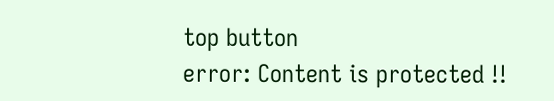top button
error: Content is protected !!